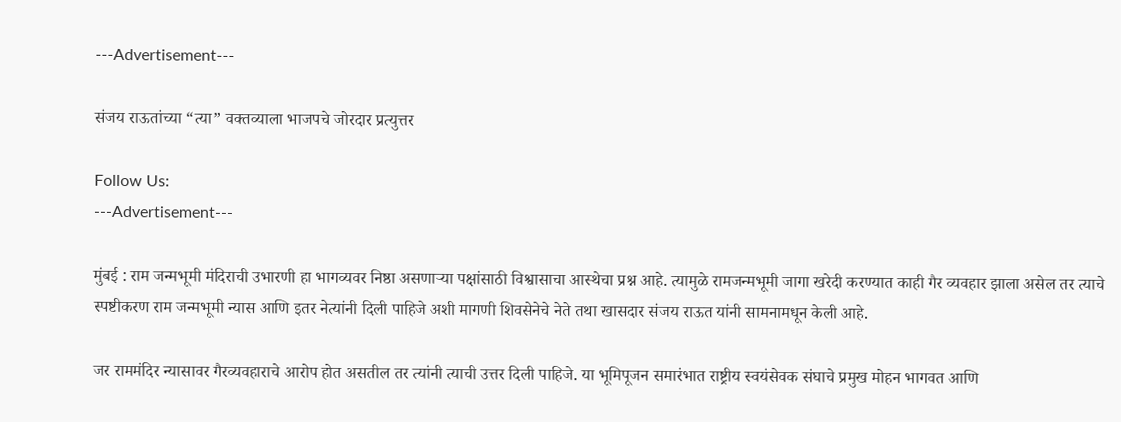---Advertisement---

संजय राऊतांच्या “त्या” वक्तव्याला भाजपचे जोरदार प्रत्युत्तर

Follow Us:
---Advertisement---

मुंबई : राम जन्मभूमी मंदिराची उभारणी हा भागव्यवर निष्ठा असणाऱ्या पक्षांसाठी विश्वासाचा आस्थेचा प्रश्न आहे. त्यामुळे रामजन्मभूमी जागा खरेदी करण्यात काही गैर व्यवहार झाला असेल तर त्याचे स्पष्टीकरण राम जन्मभूमी न्यास आणि इतर नेत्यांनी दिली पाहिजे अशी मागणी शिवसेनेचे नेते तथा खासदार संजय राऊत यांनी सामनामधून केली आहे.

जर राममंदिर न्यासावर गैरव्यवहाराचे आरोप होत असतील तर त्यांनी त्याची उत्तर दिली पाहिजे. या भूमिपूजन समारंभात राष्ट्रीय स्वयंसेवक संघाचे प्रमुख मोहन भागवत आणि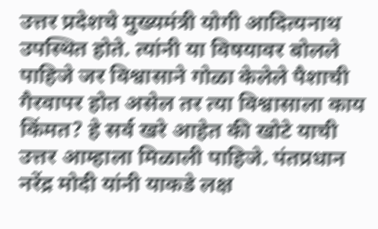उत्तर प्रदेशचे मुख्यमंत्री योगी आदित्यनाथ उपस्थित होते. त्यांनी या विषयावर बोलले पाहिजे जर विश्वासाने गोळा केलेले पैशाची गैरवापर होत असेल तर त्या विश्वासाला काय किंमत? हे सर्व खरे आहेत की खोटे याची उत्तर आम्हाला मिळाली पाहिजे. पंतप्रधान नरेंद्र मोदी यांनी याकडे लक्ष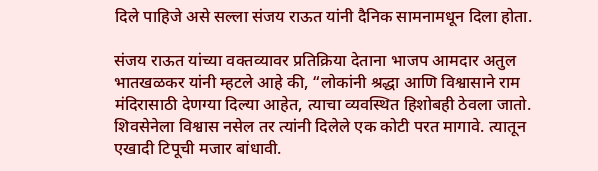दिले पाहिजे असे सल्ला संजय राऊत यांनी दैनिक सामनामधून दिला होता.

संजय राऊत यांच्या वक्तव्यावर प्रतिक्रिया देताना भाजप आमदार अतुल भातखळकर यांनी म्हटले आहे की, “लोकांनी श्रद्धा आणि विश्वासाने राम मंदिरासाठी देणग्या दिल्या आहेत, त्याचा व्यवस्थित हिशोबही ठेवला जातो. शिवसेनेला विश्वास नसेल तर त्यांनी दिलेले एक कोटी परत मागावे. त्यातून एखादी टिपूची मजार बांधावी.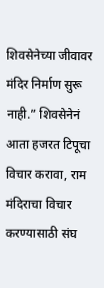शिवसेनेच्या जीवावर मंदिर निर्माण सुरू नाही.” शिवसेनेनं आता हजरत टिपूचा विचार करावा, राम मंदिराचा विचार करण्यासाठी संघ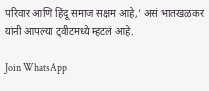परिवार आणि हिंदू समाज सक्षम आहे,’ असं भातखळकर यांनी आपल्या ट्वीटमध्ये म्हटलं आहे.

Join WhatsApp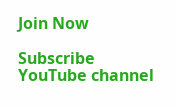Join Now

Subscribe YouTube channel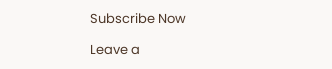Subscribe Now

Leave a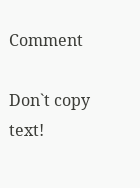Comment

Don`t copy text!